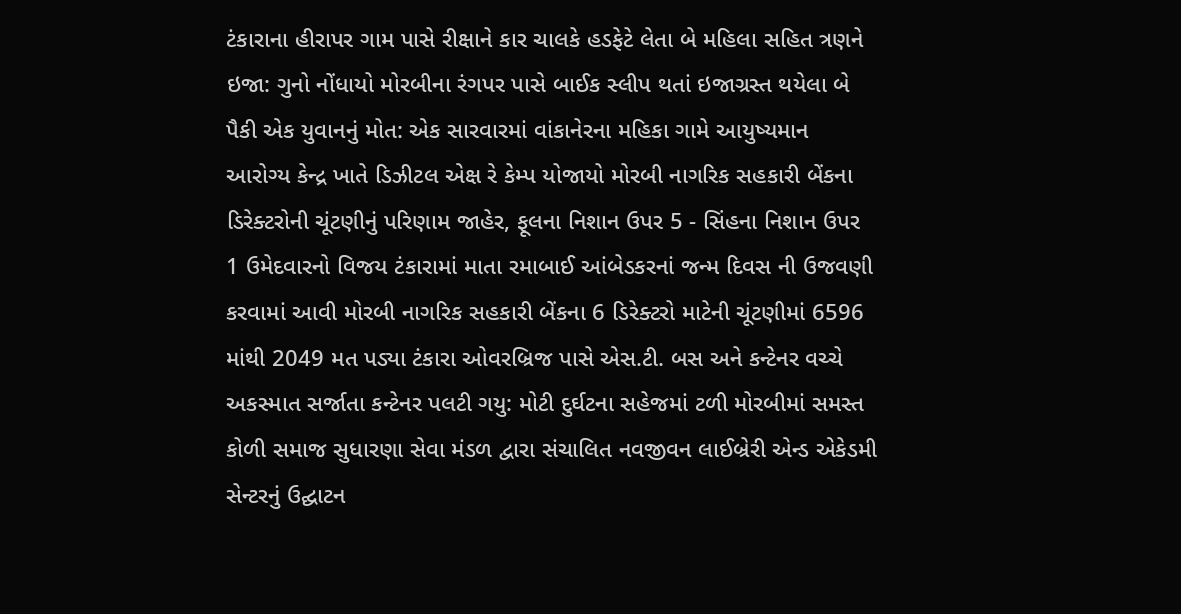ટંકારાના હીરાપર ગામ પાસે રીક્ષાને કાર ચાલકે હડફેટે લેતા બે મહિલા સહિત ત્રણને ઇજા: ગુનો નોંધાયો મોરબીના રંગપર પાસે બાઈક સ્લીપ થતાં ઇજાગ્રસ્ત થયેલા બે પૈકી એક યુવાનનું મોત: એક સારવારમાં વાંકાનેરના મહિકા ગામે આયુષ્યમાન આરોગ્ય કેન્દ્ર ખાતે ડિઝીટલ એક્ષ રે કેમ્પ યોજાયો મોરબી નાગરિક સહકારી બેંકના ડિરેક્ટરોની ચૂંટણીનું પરિણામ જાહેર, ફૂલના નિશાન ઉપર 5 - સિંહના નિશાન ઉપર 1 ઉમેદવારનો વિજય ટંકારામાં માતા રમાબાઈ આંબેડકરનાં જન્મ દિવસ ની ઉજવણી કરવામાં આવી મોરબી નાગરિક સહકારી બેંકના 6 ડિરેક્ટરો માટેની ચૂંટણીમાં 6596 માંથી 2049 મત પડ્યા ટંકારા ઓવરબ્રિજ પાસે એસ.ટી. બસ અને કન્ટેનર વચ્ચે અકસ્માત સર્જાતા કન્ટેનર પલટી ગયુ: મોટી દુર્ઘટના સહેજમાં ટળી મોરબીમાં સમસ્ત કોળી સમાજ સુધારણા સેવા મંડળ દ્વારા સંચાલિત નવજીવન લાઈબ્રેરી એન્ડ એકેડમી સેન્ટરનું ઉદ્ઘાટન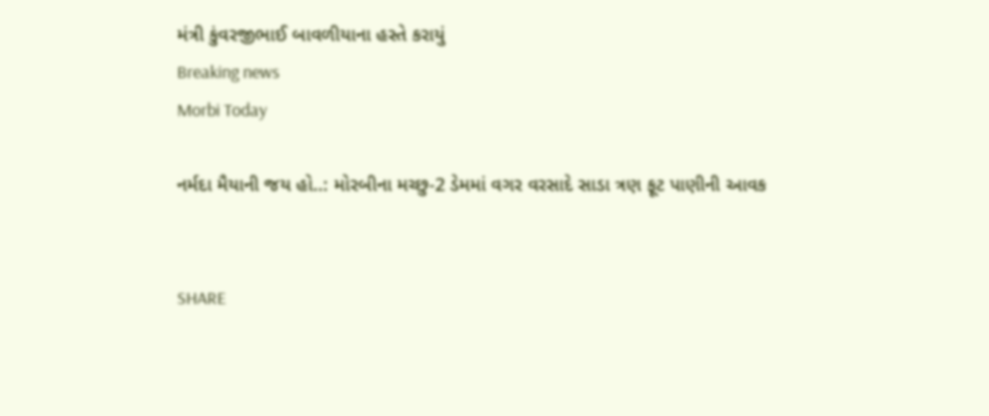મંત્રી કુંવરજીભાઈ બાવળીયાના હસ્તે કરાયું
Breaking news
Morbi Today

નર્મદા મૈયાની જય હો..: મોરબીના મચ્છુ-2 ડેમમાં વગર વરસાદે સાડા ત્રણ ફૂટ પાણીની આવક


SHARE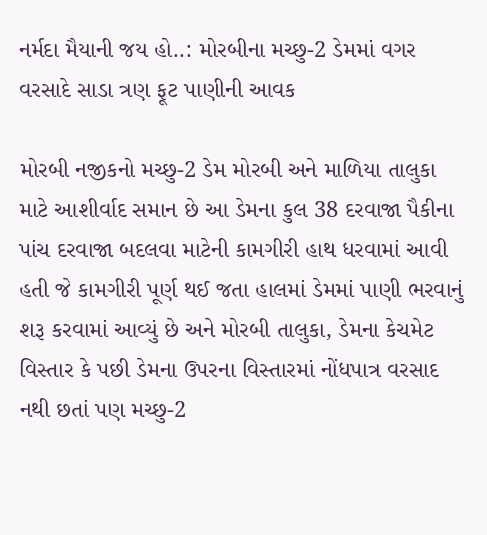નર્મદા મૈયાની જય હો..: મોરબીના મચ્છુ-2 ડેમમાં વગર વરસાદે સાડા ત્રણ ફૂટ પાણીની આવક

મોરબી નજીકનો મચ્છુ-2 ડેમ મોરબી અને માળિયા તાલુકા માટે આશીર્વાદ સમાન છે આ ડેમના કુલ 38 દરવાજા પૈકીના પાંચ દરવાજા બદલવા માટેની કામગીરી હાથ ધરવામાં આવી હતી જે કામગીરી પૂર્ણ થઈ જતા હાલમાં ડેમમાં પાણી ભરવાનું શરૂ કરવામાં આવ્યું છે અને મોરબી તાલુકા, ડેમના કેચમેટ વિસ્તાર કે પછી ડેમના ઉપરના વિસ્તારમાં નોંધપાત્ર વરસાદ નથી છતાં પણ મચ્છુ-2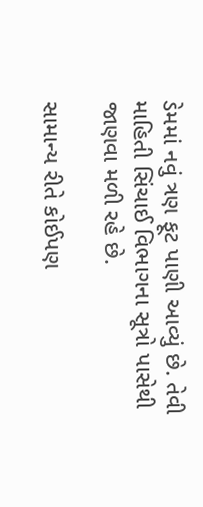ડેમમાં નવું ત્રણ ફૂટ પાણી આવ્યું છે. તેવી માહિતી સિંચાઈ વિભાગના સૂત્રો પાસેથી જાણવા મળી રહે છે.

સામાન્ય રીતે કોઈપણ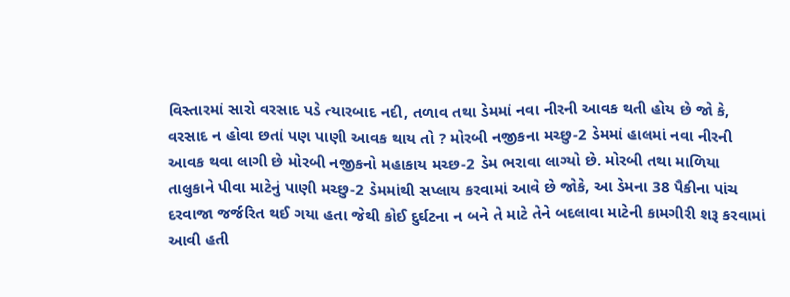વિસ્તારમાં સારો વરસાદ પડે ત્યારબાદ નદી, તળાવ તથા ડેમમાં નવા નીરની આવક થતી હોય છે જો કે, વરસાદ ન હોવા છતાં પણ પાણી આવક થાય તો ? મોરબી નજીકના મચ્છુ-2 ડેમમાં હાલમાં નવા નીરની આવક થવા લાગી છે મોરબી નજીકનો મહાકાય મચ્છ-2 ડેમ ભરાવા લાગ્યો છે. મોરબી તથા માળિયા તાલુકાને પીવા માટેનું પાણી મચ્છુ-2 ડેમમાંથી સપ્લાય કરવામાં આવે છે જોકે, આ ડેમના 38 પૈકીના પાંચ દરવાજા જર્જરિત થઈ ગયા હતા જેથી કોઈ દુર્ઘટના ન બને તે માટે તેને બદલાવા માટેની કામગીરી શરૂ કરવામાં આવી હતી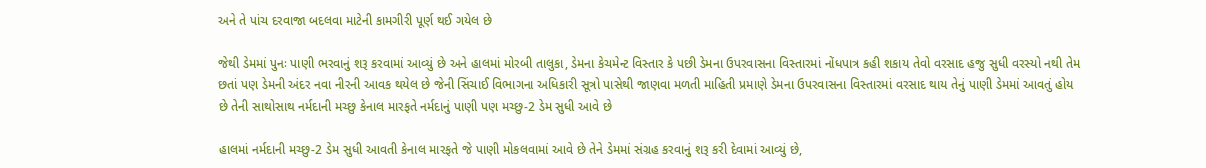અને તે પાંચ દરવાજા બદલવા માટેની કામગીરી પૂર્ણ થઈ ગયેલ છે

જેથી ડેમમાં પુનઃ પાણી ભરવાનું શરૂ કરવામાં આવ્યું છે અને હાલમાં મોરબી તાલુકા, ડેમના કેચમેન્ટ વિસ્તાર કે પછી ડેમના ઉપરવાસના વિસ્તારમાં નોંધપાત્ર કહી શકાય તેવો વરસાદ હજુ સુધી વરસ્યો નથી તેમ છતાં પણ ડેમની અંદર નવા નીરની આવક થયેલ છે જેની સિંચાઈ વિભાગના અધિકારી સૂત્રો પાસેથી જાણવા મળતી માહિતી પ્રમાણે ડેમના ઉપરવાસના વિસ્તારમાં વરસાદ થાય તેનું પાણી ડેમમાં આવતું હોય છે તેની સાથોસાથ નર્મદાની મચ્છુ કેનાલ મારફતે નર્મદાનું પાણી પણ મચ્છુ-2 ડેમ સુધી આવે છે

હાલમાં નર્મદાની મચ્છુ-2 ડેમ સુધી આવતી કેનાલ મારફતે જે પાણી મોકલવામાં આવે છે તેને ડેમમાં સંગ્રહ કરવાનું શરૂ કરી દેવામાં આવ્યું છે,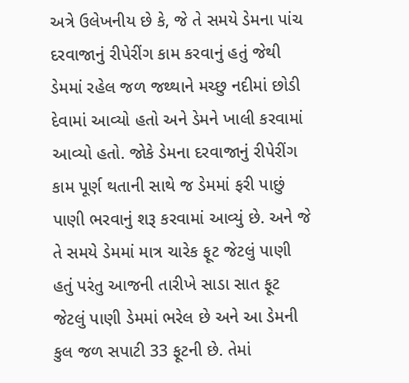અત્રે ઉલેખનીય છે કે, જે તે સમયે ડેમના પાંચ દરવાજાનું રીપેરીંગ કામ કરવાનું હતું જેથી ડેમમાં રહેલ જળ જથ્થાને મચ્છુ નદીમાં છોડી દેવામાં આવ્યો હતો અને ડેમને ખાલી કરવામાં આવ્યો હતો. જોકે ડેમના દરવાજાનું રીપેરીંગ કામ પૂર્ણ થતાની સાથે જ ડેમમાં ફરી પાછું પાણી ભરવાનું શરૂ કરવામાં આવ્યું છે. અને જે તે સમયે ડેમમાં માત્ર ચારેક ફૂટ જેટલું પાણી હતું પરંતુ આજની તારીખે સાડા સાત ફૂટ જેટલું પાણી ડેમમાં ભરેલ છે અને આ ડેમની કુલ જળ સપાટી 33 ફૂટની છે. તેમાં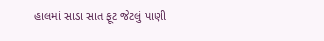હાલમાં સાડા સાત ફૂટ જેટલું પાણી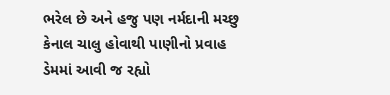ભરેલ છે અને હજુ પણ નર્મદાની મચ્છુ કેનાલ ચાલુ હોવાથી પાણીનો પ્રવાહ ડેમમાં આવી જ રહ્યો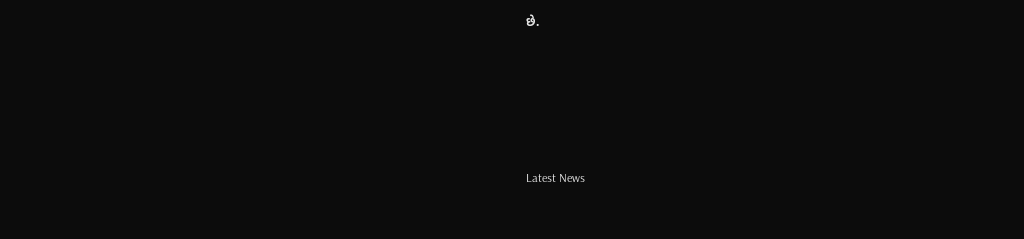છે.






Latest News